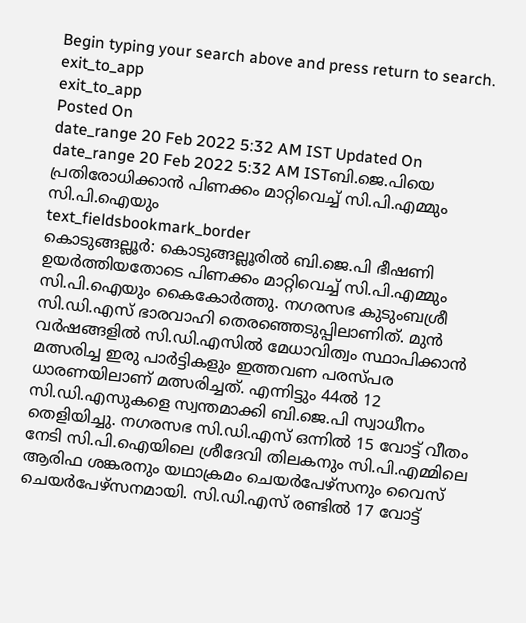Begin typing your search above and press return to search.
exit_to_app
exit_to_app
Posted On
date_range 20 Feb 2022 5:32 AM IST Updated On
date_range 20 Feb 2022 5:32 AM ISTബി.ജെ.പിയെ പ്രതിരോധിക്കാൻ പിണക്കം മാറ്റിവെച്ച് സി.പി.എമ്മും സി.പി.ഐയും
text_fieldsbookmark_border
കൊടുങ്ങല്ലൂർ: കൊടുങ്ങല്ലൂരിൽ ബി.ജെ.പി ഭീഷണി ഉയർത്തിയതോടെ പിണക്കം മാറ്റിവെച്ച് സി.പി.എമ്മും സി.പി.ഐയും കൈകോർത്തു. നഗരസഭ കുടുംബശ്രീ സി.ഡി.എസ് ഭാരവാഹി തെരഞ്ഞെടുപ്പിലാണിത്. മുൻ വർഷങ്ങളിൽ സി.ഡി.എസിൽ മേധാവിത്വം സ്ഥാപിക്കാൻ മത്സരിച്ച ഇരു പാർട്ടികളും ഇത്തവണ പരസ്പര ധാരണയിലാണ് മത്സരിച്ചത്. എന്നിട്ടും 44ൽ 12 സി.ഡി.എസുകളെ സ്വന്തമാക്കി ബി.ജെ.പി സ്വാധീനം തെളിയിച്ചു. നഗരസഭ സി.ഡി.എസ് ഒന്നിൽ 15 വോട്ട് വീതം നേടി സി.പി.ഐയിലെ ശ്രീദേവി തിലകനും സി.പി.എമ്മിലെ ആരിഫ ശങ്കരനും യഥാക്രമം ചെയർപേഴ്സനും വൈസ് ചെയർപേഴ്സനമായി. സി.ഡി.എസ് രണ്ടിൽ 17 വോട്ട്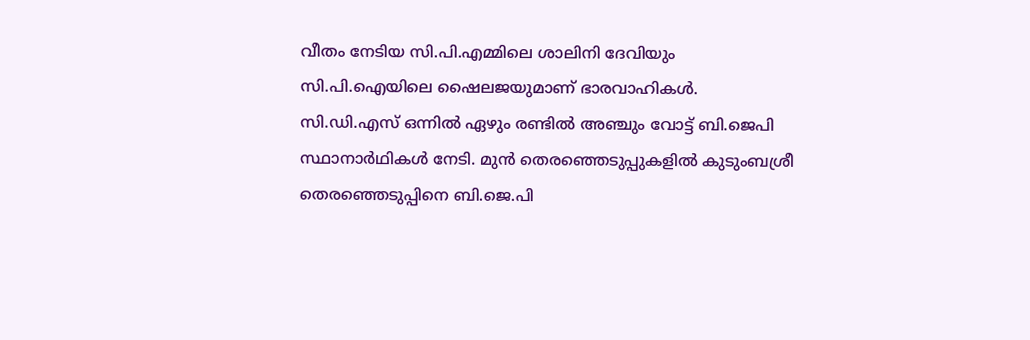വീതം നേടിയ സി.പി.എമ്മിലെ ശാലിനി ദേവിയും സി.പി.ഐയിലെ ഷൈലജയുമാണ് ഭാരവാഹികൾ. സി.ഡി.എസ് ഒന്നിൽ ഏഴും രണ്ടിൽ അഞ്ചും വോട്ട് ബി.ജെപി സ്ഥാനാർഥികൾ നേടി. മുൻ തെരഞ്ഞെടുപ്പുകളിൽ കുടുംബശ്രീ തെരഞ്ഞെടുപ്പിനെ ബി.ജെ.പി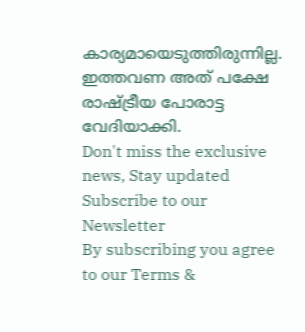കാര്യമായെടുത്തിരുന്നില്ല. ഇത്തവണ അത് പക്ഷേ രാഷ്ട്രീയ പോരാട്ട വേദിയാക്കി.
Don't miss the exclusive news, Stay updated
Subscribe to our Newsletter
By subscribing you agree to our Terms &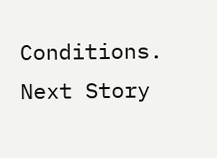Conditions.
Next Story